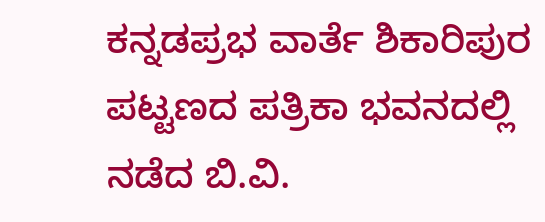ಕನ್ನಡಪ್ರಭ ವಾರ್ತೆ ಶಿಕಾರಿಪುರ
ಪಟ್ಟಣದ ಪತ್ರಿಕಾ ಭವನದಲ್ಲಿ ನಡೆದ ಬಿ.ವಿ.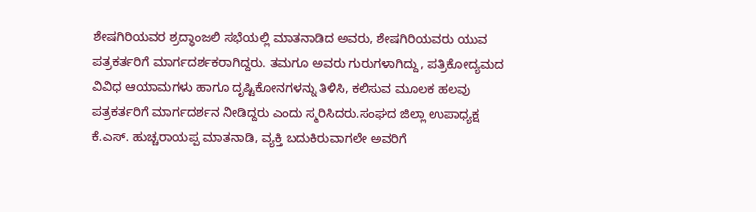ಶೇಷಗಿರಿಯವರ ಶ್ರದ್ಧಾಂಜಲಿ ಸಭೆಯಲ್ಲಿ ಮಾತನಾಡಿದ ಅವರು, ಶೇಷಗಿರಿಯವರು ಯುವ ಪತ್ರಕರ್ತರಿಗೆ ಮಾರ್ಗದರ್ಶಕರಾಗಿದ್ದರು. ತಮಗೂ ಅವರು ಗುರುಗಳಾಗಿದ್ದು, ಪತ್ರಿಕೋದ್ಯಮದ ವಿವಿಧ ಆಯಾಮಗಳು ಹಾಗೂ ದೃಷ್ಟಿಕೋನಗಳನ್ನು ತಿಳಿಸಿ, ಕಲಿಸುವ ಮೂಲಕ ಹಲವು ಪತ್ರಕರ್ತರಿಗೆ ಮಾರ್ಗದರ್ಶನ ನೀಡಿದ್ದರು ಎಂದು ಸ್ಮರಿಸಿದರು.ಸಂಘದ ಜಿಲ್ಲಾ ಉಪಾಧ್ಯಕ್ಷ ಕೆ.ಎಸ್. ಹುಚ್ಚರಾಯಪ್ಪ ಮಾತನಾಡಿ, ವ್ಯಕ್ತಿ ಬದುಕಿರುವಾಗಲೇ ಅವರಿಗೆ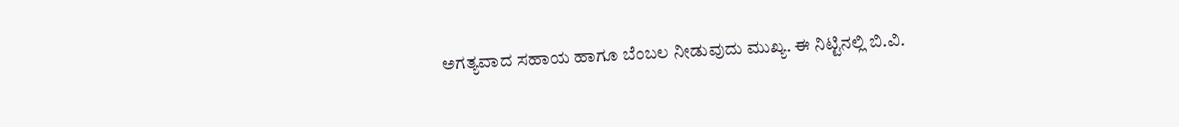ಅಗತ್ಯವಾದ ಸಹಾಯ ಹಾಗೂ ಬೆಂಬಲ ನೀಡುವುದು ಮುಖ್ಯ. ಈ ನಿಟ್ಟಿನಲ್ಲಿ ಬಿ.ವಿ.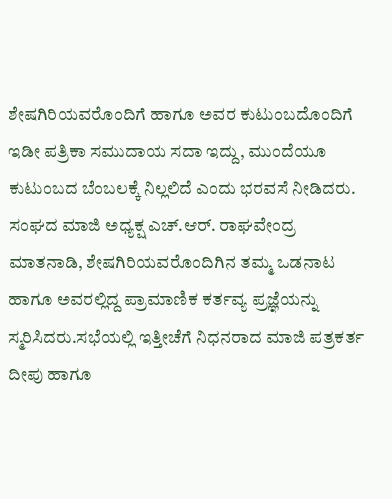ಶೇಷಗಿರಿಯವರೊಂದಿಗೆ ಹಾಗೂ ಅವರ ಕುಟುಂಬದೊಂದಿಗೆ ಇಡೀ ಪತ್ರಿಕಾ ಸಮುದಾಯ ಸದಾ ಇದ್ದು, ಮುಂದೆಯೂ ಕುಟುಂಬದ ಬೆಂಬಲಕ್ಕೆ ನಿಲ್ಲಲಿದೆ ಎಂದು ಭರವಸೆ ನೀಡಿದರು.
ಸಂಘದ ಮಾಜಿ ಅಧ್ಯಕ್ಷ ಎಚ್.ಆರ್. ರಾಘವೇಂದ್ರ ಮಾತನಾಡಿ, ಶೇಷಗಿರಿಯವರೊಂದಿಗಿನ ತಮ್ಮ ಒಡನಾಟ ಹಾಗೂ ಅವರಲ್ಲಿದ್ದ ಪ್ರಾಮಾಣಿಕ ಕರ್ತವ್ಯ ಪ್ರಜ್ಞೆಯನ್ನು ಸ್ಮರಿಸಿದರು.ಸಭೆಯಲ್ಲಿ ಇತ್ತೀಚೆಗೆ ನಿಧನರಾದ ಮಾಜಿ ಪತ್ರಕರ್ತ ದೀಪು ಹಾಗೂ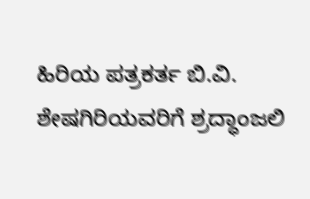ಹಿರಿಯ ಪತ್ರಕರ್ತ ಬಿ.ವಿ. ಶೇಷಗಿರಿಯವರಿಗೆ ಶ್ರದ್ಧಾಂಜಲಿ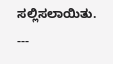ಸಲ್ಲಿಸಲಾಯಿತು.
---